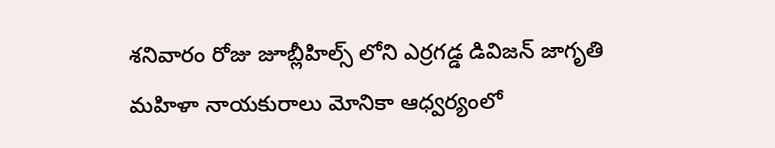శనివారం రోజు జూబ్లీహిల్స్ లోని ఎర్రగడ్డ డివిజన్ జాగృతి మహిళా నాయకురాలు మోనికా ఆధ్వర్యంలో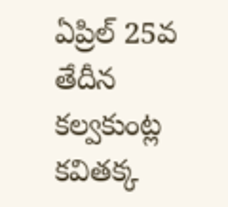ఏప్రిల్ 25వ తేదీన కల్వకుంట్ల కవితక్క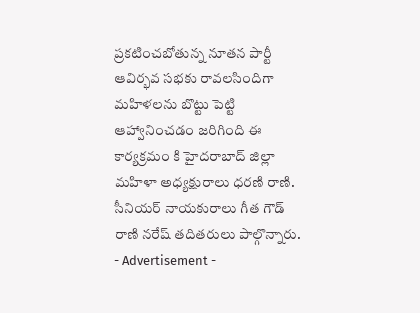ప్రకటించబోతున్న నూతన పార్టీ ఆవిర్భవ సభకు రావలసిందిగా మహిళలను బొట్టు పెట్టి ఆహ్వానించడం జరిగింది ఈ కార్యక్రమం కి హైదరాబాద్ జిల్లా మహిళా అధ్యక్షురాలు ధరణి రాణి. సీనియర్ నాయకురాలు గీత గౌడ్ రాణి నరేష్ తదితరులు పాల్గొన్నారు.
- Advertisement -